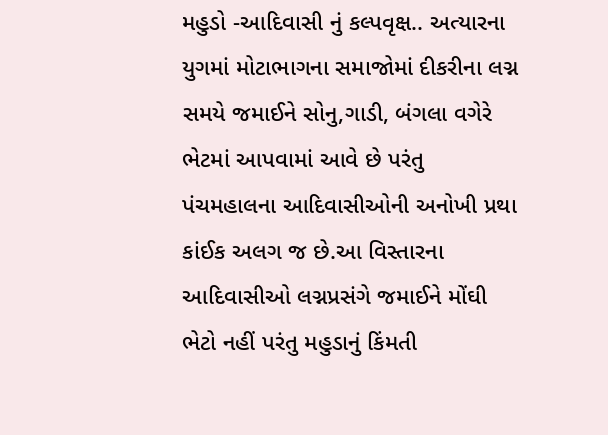મહુડો -આદિવાસી નું કલ્પવૃક્ષ.. અત્યારના યુગમાં મોટાભાગના સમાજોમાં દીકરીના લગ્ન સમયે જમાઈને સોનુ,ગાડી, બંગલા વગેરે ભેટમાં આપવામાં આવે છે પરંતુ પંચમહાલના આદિવાસીઓની અનોખી પ્રથા કાંઈક અલગ જ છે.આ વિસ્તારના આદિવાસીઓ લગ્નપ્રસંગે જમાઈને મોંઘી ભેટો નહીં પરંતુ મહુડાનું કિંમતી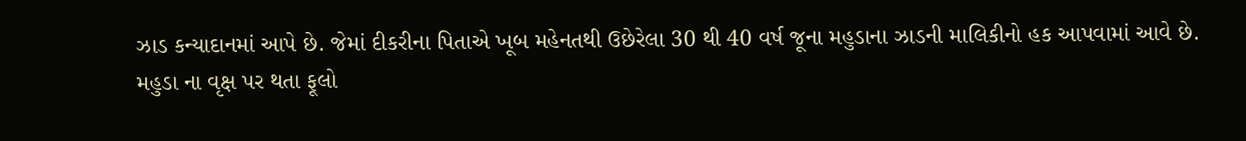ઝાડ કન્યાદાનમાં આપે છે. જેમાં દીકરીના પિતાએ ખૂબ મહેનતથી ઉછેરેલા 30 થી 40 વર્ષ જૂના મહુડાના ઝાડની માલિકીનો હક આપવામાં આવે છે.
મહુડા ના વૃક્ષ પર થતા ફૂલો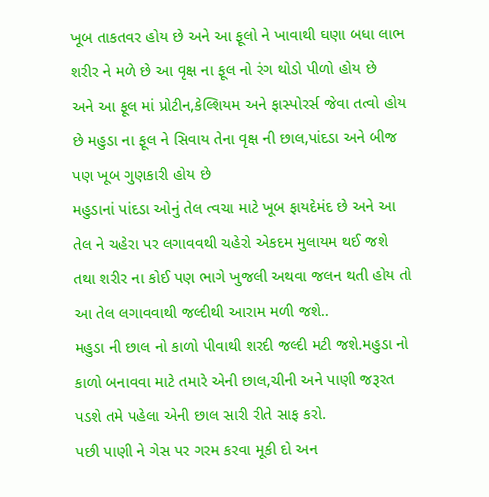ખૂબ તાકતવર હોય છે અને આ ફૂલો ને ખાવાથી ઘણા બધા લાભ શરીર ને મળે છે આ વૃક્ષ ના ફૂલ નો રંગ થોડો પીળો હોય છે
અને આ ફૂલ માં પ્રોટીન,કેલ્શિયમ અને ફાસ્પોરર્સ જેવા તત્વો હોય છે મહુડા ના ફૂલ ને સિવાય તેના વૃક્ષ ની છાલ,પાંદડા અને બીજ પણ ખૂબ ગુણકારી હોય છે
મહુડાનાં પાંદડા ઓનું તેલ ત્વચા માટે ખૂબ ફાયદેમંદ છે અને આ તેલ ને ચહેરા પર લગાવવથી ચહેરો એકદમ મુલાયમ થઈ જશે તથા શરીર ના કોઈ પણ ભાગે ખુજલી અથવા જલન થતી હોય તો આ તેલ લગાવવાથી જલ્દીથી આરામ મળી જશે..
મહુડા ની છાલ નો કાળો પીવાથી શરદી જલ્દી મટી જશે.મહુડા નો કાળો બનાવવા માટે તમારે એની છાલ,ચીની અને પાણી જરૂરત પડશે તમે પહેલા એની છાલ સારી રીતે સાફ કરો.
પછી પાણી ને ગેસ પર ગરમ કરવા મૂકી દો અન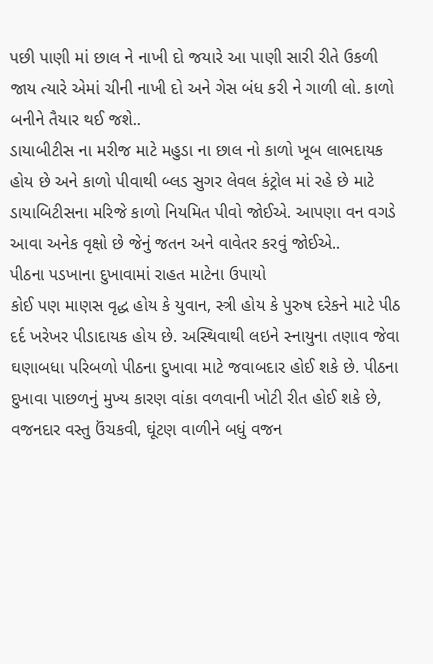પછી પાણી માં છાલ ને નાખી દો જયારે આ પાણી સારી રીતે ઉકળી જાય ત્યારે એમાં ચીની નાખી દો અને ગેસ બંધ કરી ને ગાળી લો. કાળો બનીને તૈયાર થઈ જશે..
ડાયાબીટીસ ના મરીજ માટે મહુડા ના છાલ નો કાળો ખૂબ લાભદાયક હોય છે અને કાળો પીવાથી બ્લડ સુગર લેવલ કંટ્રોલ માં રહે છે માટે ડાયાબિટીસના મરિજે કાળો નિયમિત પીવો જોઈએ. આપણા વન વગડે આવા અનેક વૃક્ષો છે જેનું જતન અને વાવેતર કરવું જોઈએ..
પીઠના પડખાના દુખાવામાં રાહત માટેના ઉપાયો
કોઈ પણ માણસ વૃદ્ધ હોય કે યુવાન, સ્ત્રી હોય કે પુરુષ દરેકને માટે પીઠ દર્દ ખરેખર પીડાદાયક હોય છે. અસ્થિવાથી લઇને સ્નાયુના તણાવ જેવા ઘણાબધા પરિબળો પીઠના દુખાવા માટે જવાબદાર હોઈ શકે છે. પીઠના દુખાવા પાછળનું મુખ્ય કારણ વાંકા વળવાની ખોટી રીત હોઈ શકે છે, વજનદાર વસ્તુ ઉંચકવી, ઘૂંટણ વાળીને બધું વજન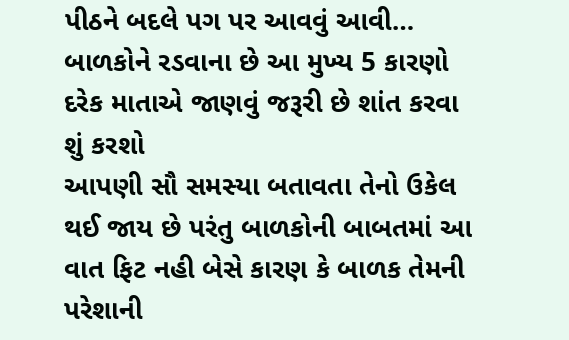પીઠને બદલે પગ પર આવવું આવી…
બાળકોને રડવાના છે આ મુખ્ય 5 કારણો દરેક માતાએ જાણવું જરૂરી છે શાંત કરવા શું કરશો
આપણી સૌ સમસ્યા બતાવતા તેનો ઉકેલ થઈ જાય છે પરંતુ બાળકોની બાબતમાં આ વાત ફિટ નહી બેસે કારણ કે બાળક તેમની પરેશાની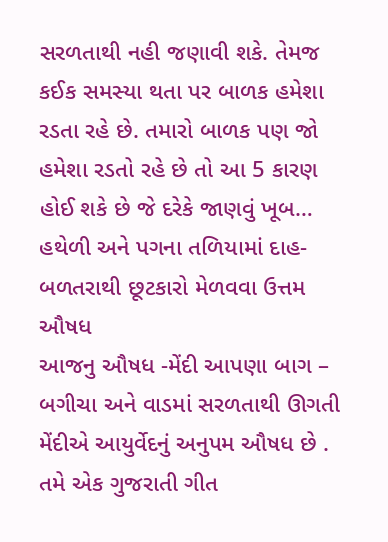સરળતાથી નહી જણાવી શકે. તેમજ કઈક સમસ્યા થતા પર બાળક હમેશા રડતા રહે છે. તમારો બાળક પણ જો હમેશા રડતો રહે છે તો આ 5 કારણ હોઈ શકે છે જે દરેકે જાણવું ખૂબ…
હથેળી અને પગના તળિયામાં દાહ-બળતરાથી છૂટકારો મેળવવા ઉત્તમ ઔષધ
આજનુ ઔષધ -મેંદી આપણા બાગ – બગીચા અને વાડમાં સરળતાથી ઊગતી મેંદીએ આયુર્વેદનું અનુપમ ઔષધ છે . તમે એક ગુજરાતી ગીત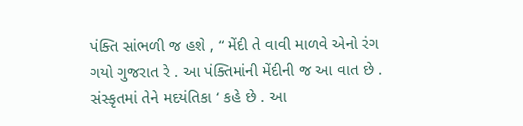પંક્તિ સાંભળી જ હશે , “ મેંદી તે વાવી માળવે એનો રંગ ગયો ગુજરાત રે . આ પંક્તિમાંની મેંદીની જ આ વાત છે . સંસ્કૃતમાં તેને મદયંતિકા ‘ કહે છે . આ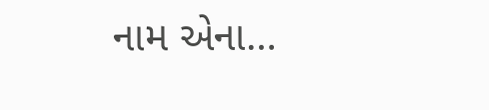નામ એના…